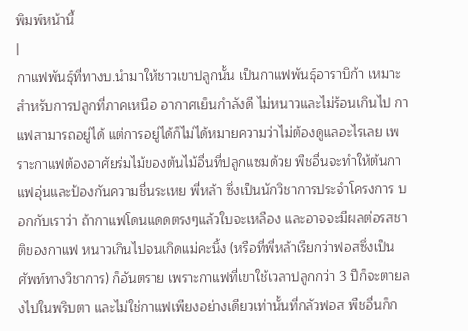พิมพ์หน้านี้
|
กาแฟพันธุ์ที่ทางบ.นำมาให้ชาวเขาปลูกนั้น เป็นกาแฟพันธุ์อาราบิก้า เหมาะสำหรับการปลูกที่ภาคเหนือ อากาศเย็นกำลังดี ไม่หนาวและไม่ร้อนเกินไป กาแฟสามารถอยู่ได้ แต่การอยู่ได้ก็ไม่ได้หมายความว่าไม่ต้องดูแลอะไรเลย เพราะกาแฟต้องอาศัยร่มไม้ของต้นไม้อื่นที่ปลูกแซมด้วย พืชอื่นจะทำให้ต้นกาแฟอุ่นและป้องกันความชื่นระเหย พี่หล้า ซึ่งเป็นนักวิชาการประจำโครงการ บอกกับเราว่า ถ้ากาแฟโดนแดดตรงๆแล้วใบจะเหลือง และอาจจะมีผลต่อรสชาติของกาแฟ หนาวเกินไปจนเกิดแม่คะนิ้ง (หรือที่พี่หล้าเรียกว่าฟอสซึ่งเป็นศัพท์ทางวิชาการ) ก็อันตราย เพราะกาแฟที่เขาใช้เวลาปลูกกว่า 3 ปีก็จะตายลงไปในพริบตา และไม่ใช่กาแฟเพียงอย่างเดียวเท่านั้นที่กลัวฟอส พืชอื่นก็ก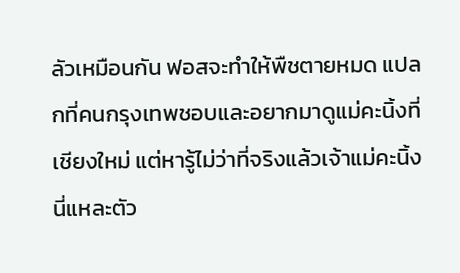ลัวเหมือนกัน ฟอสจะทำให้พืชตายหมด แปลกที่คนกรุงเทพชอบและอยากมาดูแม่คะนิ้งที่เชียงใหม่ แต่หารู้ไม่ว่าที่จริงแล้วเจ้าแม่คะนิ้งนี่แหละตัว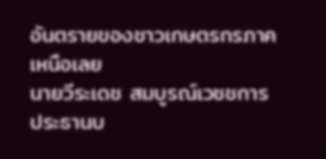อันตรายของชาวเกษตรกรภาคเหนือเลย
นายวีระเดช สมบูรณ์เวชชการ ประธานบ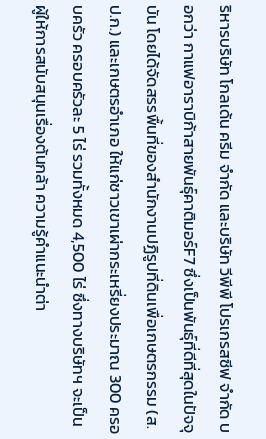ริหารบริษัท โกลเด้น ครีม จำกัด และบริษัท วีพีพี โปรเกรสซีฟ จำกัด บอกว่า กาแฟอาราบิก้าสายพันธุ์คาติมอร์F7 ซึ่งเป็นพันธุ์ที่ดีที่สุดในปัจจุบัน โดยได้จัดสรรพื้นที่ของสำนักงานปฏิรูปที่ดินเพื่อเกษตรกรรม (ส.ป.ก.) และเกษตรอำเภอ ให้แก่ชาวเขาเผ่ากระเหรี่ยงประมาณ 300 ครอบครัว ครอบครัวละ 5 ไร่ รวมทั้งหมด 4,500 ไร่ ซึ่งทางบริษัทฯ จะเป็นผู้ให้การสนับสนุนเรื่องต้นกล้า ความรู้คำแนะนำต่า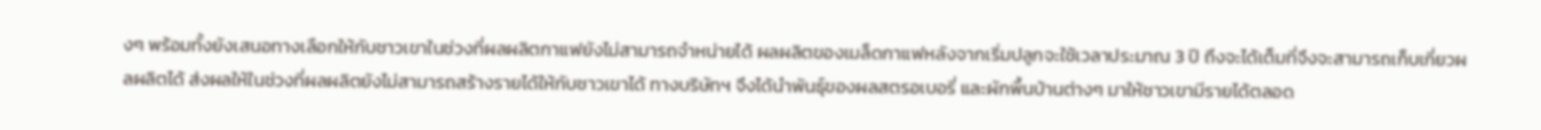งๆ พร้อมทั้งยังเสนอทางเลือกให้กับชาวเขาในช่วงที่ผลผลิตกาแฟยังไม่สามารถจำหน่ายได้ ผลผลิตของเมล็ดกาแฟหลังจากเริ่มปลูกจะใช้เวลาประมาณ 3 ปี ถึงจะได้เต็มที่จึงจะสามารถเก็บเกี่ยวผลผลิตได้ ส่งผลให้ในช่วงที่ผลผลิตยังไม่สามารถสร้างรายได้ให้กับชาวเขาได้ ทางบริษัทฯ จึงได้นำพันธุ์ของผลสตรอเบอรี่ และผักพื้นบ้านต่างๆ มาให้ชาวเขามีรายได้ตลอด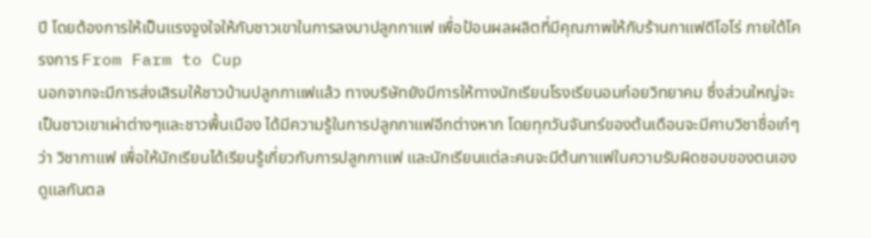ปี โดยต้องการให้เป็นแรงจูงใจให้กับชาวเขาในการลงมาปลูกกาแฟ เพื่อป้อนผลผลิตที่มีคุณภาพให้กับร้านกาแฟดีโอโร่ ภายใต้โครงการ From Farm to Cup
นอกจากจะมีการส่งเสิรมให้ชาวบ้านปลูกกาแฟแล้ว ทางบริษัทยังมีการให้ทางนักเรียนโรงเรียนอมก๋อยวิทยาคม ซึ่งส่วนใหญ่จะเป็นชาวเขาเผ่าต่างๆและชาวพื้นเมือง ได้มีความรู้ในการปลูกกาแฟอีกต่างหาก โดยทุกวันจันทร์ของต้นเดือนจะมีคาบวิชาชื่อเก๋ๆว่า วิชากาแฟ เพื่อให้นักเรียนได้เรียนรู้เกี่ยวกับการปลูกกาแฟ และนักเรียนแต่ละคนจะมีต้นกาแฟในความรับผิดชอบของตนเองดูแลกันตล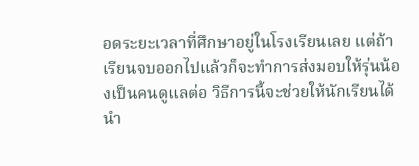อดระยะเวลาที่ศึกษาอยู่ในโรงเรียนเลย แต่ถ้าเรียนจบออกไปแล้วก็จะทำการส่งมอบให้รุ่นน้องเป็นคนดูแลต่อ วิธีการนี้จะช่วยให้นักเรียนได้นำ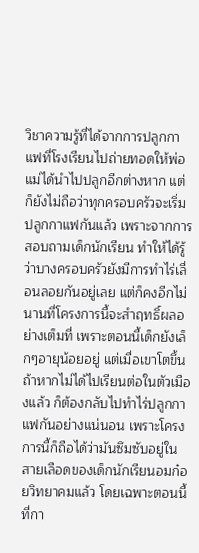วิชาความรู้ที่ได้จากการปลูกกาแฟที่โรงเรียนไปถ่ายทอดให้พ่อแม่ได้นำไปปลูกอีกต่างหาก แต่ก็ยังไม่ถือว่าทุกครอบครัวจะเริ่มปลูกกาแฟกันแล้ว เพราะจากการสอบถามเด็กนักเรียน ทำให้ได้รู้ว่าบางครอบครัวยังมีการทำไร่เลื่อนลอยกันอยู่เลย แต่ก็คงอีกไม่นานที่โครงการนี้จะสำฤทธิ์ผลอย่างเต็มที่ เพราะตอนนี้เด็กยังเล็กๆอายุน้อยอยู่ แต่เมื่อเขาโตขึ้นถ้าหากไม่ได้ไปเรียนต่อในตัวเมืองแล้ว ก็ต้องกลับไปทำไร่ปลูกกาแฟกันอย่างแน่นอน เพราะโครงการนี้ก็ถือได้ว่ามันซึมซับอยู่ในสายเลือดของเด็กนักเรียนอมก๋อยวิทยาคมแล้ว โดยเฉพาะตอนนี้ที่กา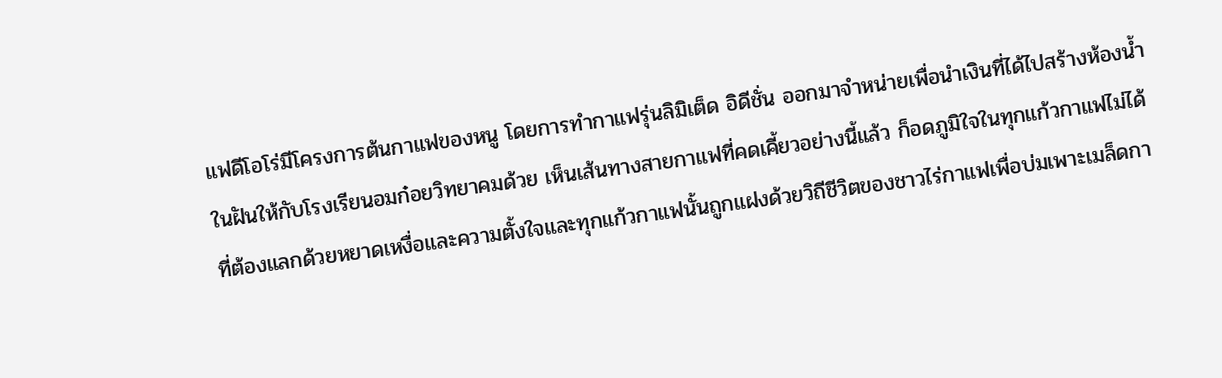แฟดีโอโร่มีโครงการต้นกาแฟของหนู โดยการทำกาแฟรุ่นลิมิเต็ด อิดีชั่น ออกมาจำหน่ายเพื่อนำเงินที่ได้ไปสร้างห้องน้ำในฝันให้กับโรงเรียนอมก๋อยวิทยาคมด้วย เห็นเส้นทางสายกาแฟที่คดเคี้ยวอย่างนี้แล้ว ก็อดภูมิใจในทุกแก้วกาแฟไม่ได้ ที่ต้องแลกด้วยหยาดเหงื่อและความตั้งใจและทุกแก้วกาแฟนั้นถูกแฝงด้วยวิถีชีวิตของชาวไร่กาแฟเพื่อบ่มเพาะเมล็ดกา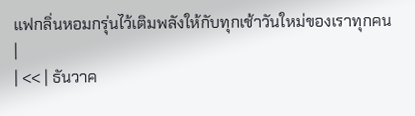แฟกลิ่นหอมกรุ่นไว้เติมพลังให้กับทุกเช้าวันใหม่ของเราทุกคน
|
| << | ธันวาค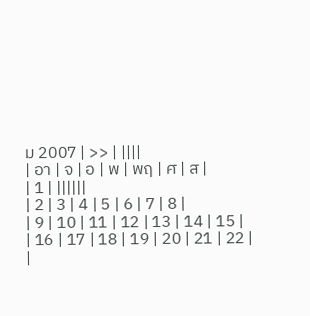ม 2007 | >> | ||||
| อา | จ | อ | พ | พฤ | ศ | ส |
| 1 | ||||||
| 2 | 3 | 4 | 5 | 6 | 7 | 8 |
| 9 | 10 | 11 | 12 | 13 | 14 | 15 |
| 16 | 17 | 18 | 19 | 20 | 21 | 22 |
|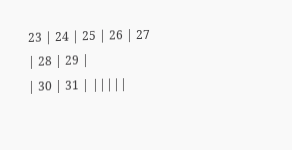23 | 24 | 25 | 26 | 27 | 28 | 29 |
| 30 | 31 | |||||